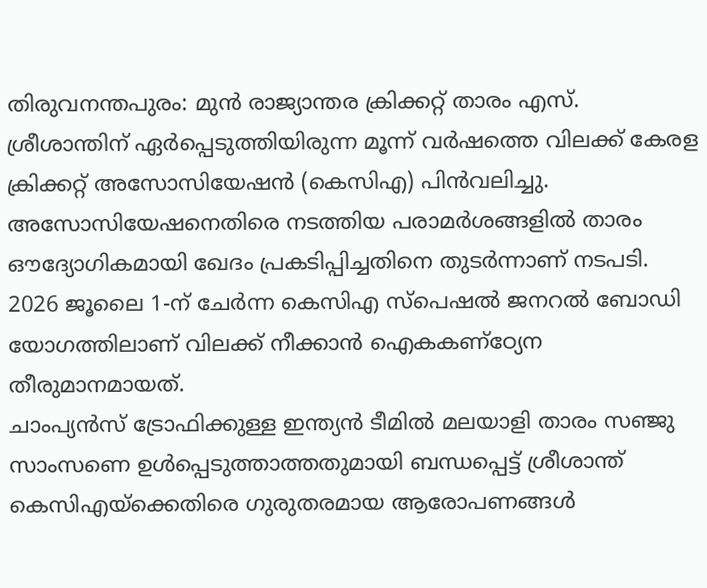തിരുവനന്തപുരം: മുൻ രാജ്യാന്തര ക്രിക്കറ്റ് താരം എസ്. ശ്രീശാന്തിന് ഏർപ്പെടുത്തിയിരുന്ന മൂന്ന് വർഷത്തെ വിലക്ക് കേരള ക്രിക്കറ്റ് അസോസിയേഷൻ (കെസിഎ) പിൻവലിച്ചു. അസോസിയേഷനെതിരെ നടത്തിയ പരാമർശങ്ങളിൽ താരം ഔദ്യോഗികമായി ഖേദം പ്രകടിപ്പിച്ചതിനെ തുടർന്നാണ് നടപടി. 2026 ജൂലൈ 1-ന് ചേർന്ന കെസിഎ സ്പെഷൽ ജനറൽ ബോഡി യോഗത്തിലാണ് വിലക്ക് നീക്കാൻ ഐകകണ്ഠ്യേന തീരുമാനമായത്.
ചാംപ്യൻസ് ട്രോഫിക്കുള്ള ഇന്ത്യൻ ടീമിൽ മലയാളി താരം സഞ്ജു സാംസണെ ഉൾപ്പെടുത്താത്തതുമായി ബന്ധപ്പെട്ട് ശ്രീശാന്ത് കെസിഎയ്ക്കെതിരെ ഗുരുതരമായ ആരോപണങ്ങൾ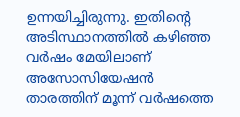ഉന്നയിച്ചിരുന്നു. ഇതിന്റെ അടിസ്ഥാനത്തിൽ കഴിഞ്ഞ വർഷം മേയിലാണ് അസോസിയേഷൻ താരത്തിന് മൂന്ന് വർഷത്തെ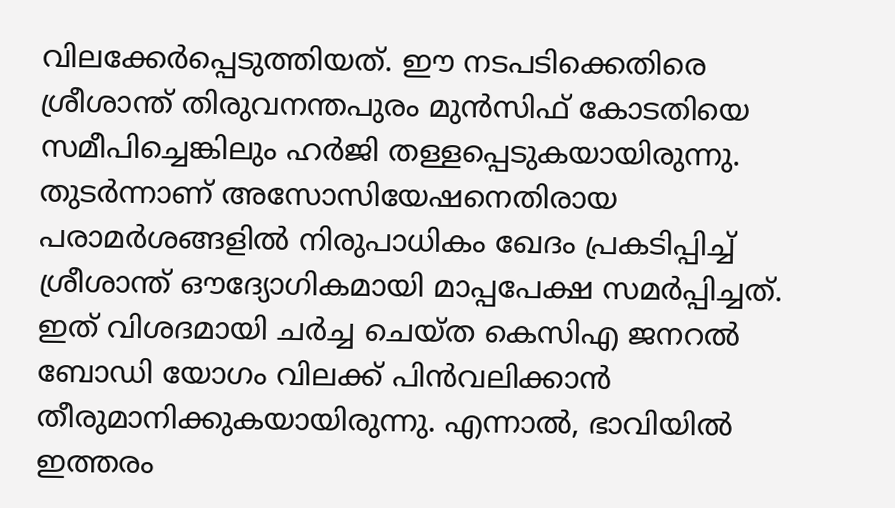വിലക്കേർപ്പെടുത്തിയത്. ഈ നടപടിക്കെതിരെ ശ്രീശാന്ത് തിരുവനന്തപുരം മുൻസിഫ് കോടതിയെ സമീപിച്ചെങ്കിലും ഹർജി തള്ളപ്പെടുകയായിരുന്നു.
തുടർന്നാണ് അസോസിയേഷനെതിരായ പരാമർശങ്ങളിൽ നിരുപാധികം ഖേദം പ്രകടിപ്പിച്ച് ശ്രീശാന്ത് ഔദ്യോഗികമായി മാപ്പപേക്ഷ സമർപ്പിച്ചത്. ഇത് വിശദമായി ചർച്ച ചെയ്ത കെസിഎ ജനറൽ ബോഡി യോഗം വിലക്ക് പിൻവലിക്കാൻ തീരുമാനിക്കുകയായിരുന്നു. എന്നാൽ, ഭാവിയിൽ ഇത്തരം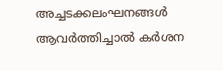അച്ചടക്കലംഘനങ്ങൾ ആവർത്തിച്ചാൽ കർശന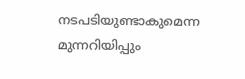നടപടിയുണ്ടാകുമെന്ന മുന്നറിയിപ്പും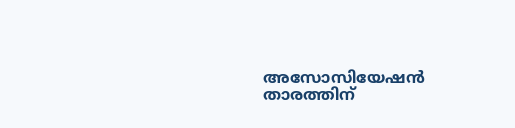അസോസിയേഷൻ താരത്തിന്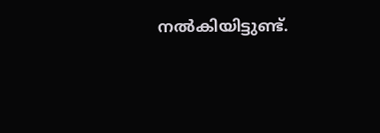നൽകിയിട്ടുണ്ട്.